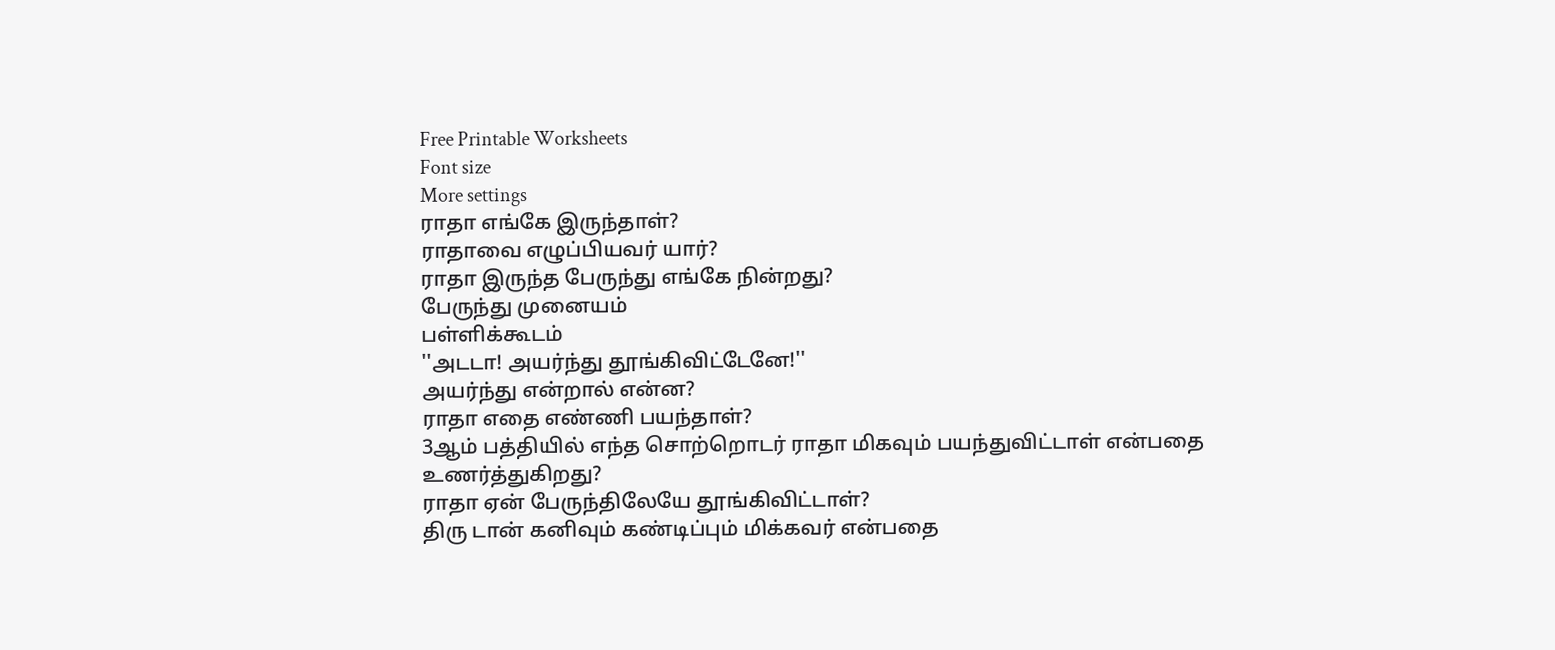Free Printable Worksheets
Font size
More settings
ராதா எங்கே இருந்தாள்?
ராதாவை எழுப்பியவர் யார்?
ராதா இருந்த பேருந்து எங்கே நின்றது?
பேருந்து முனையம்
பள்ளிக்கூடம்
''அடடா! அயர்ந்து தூங்கிவிட்டேனே!''
அயர்ந்து என்றால் என்ன?
ராதா எதை எண்ணி பயந்தாள்?
3ஆம் பத்தியில் எந்த சொற்றொடர் ராதா மிகவும் பயந்துவிட்டாள் என்பதை உணர்த்துகிறது?
ராதா ஏன் பேருந்திலேயே தூங்கிவிட்டாள்?
திரு டான் கனிவும் கண்டிப்பும் மிக்கவர் என்பதை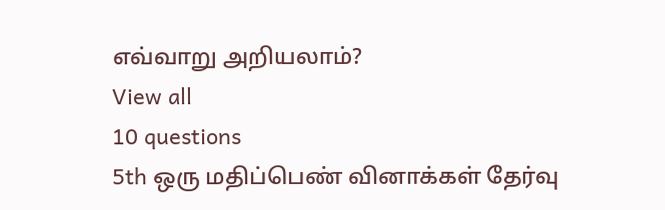எவ்வாறு அறியலாம்?
View all
10 questions
5th ஒரு மதிப்பெண் வினாக்கள் தேர்வு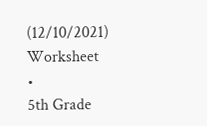(12/10/2021)
Worksheet
•
5th Grade